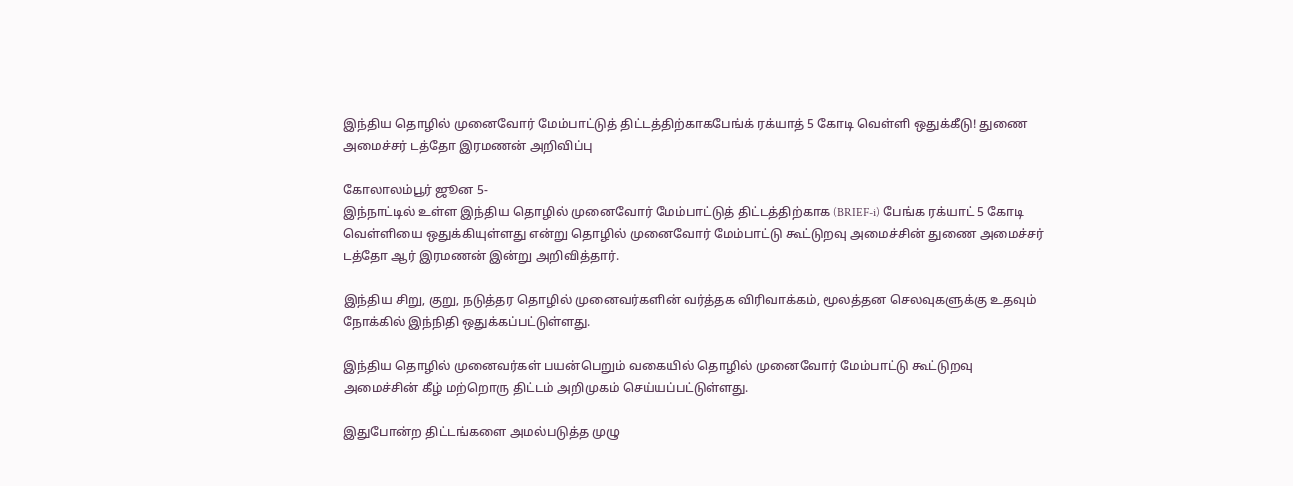இந்திய தொழில் முனைவோர் மேம்பாட்டுத் திட்டத்திற்காகபேங்க் ரக்யாத் 5 கோடி வெள்ளி ஒதுக்கீடு! துணை அமைச்சர் டத்தோ இரமணன் அறிவிப்பு

கோலாலம்பூர் ஜூன 5-
இந்நாட்டில் உள்ள இந்திய தொழில் முனைவோர் மேம்பாட்டுத் திட்டத்திற்காக (BRIEF-i) பேங்க ரக்யாட் 5 கோடி வெள்ளியை ஒதுக்கியுள்ளது என்று தொழில் முனைவோர் மேம்பாட்டு கூட்டுறவு அமைச்சின் துணை அமைச்சர் டத்தோ ஆர் இரமணன் இன்று அறிவித்தார்.

இந்திய சிறு, குறு, நடுத்தர தொழில் முனைவர்களின் வர்த்தக விரிவாக்கம், மூலத்தன செலவுகளுக்கு உதவும் நோக்கில் இந்நிதி ஒதுக்கப்பட்டுள்ளது.

இந்திய தொழில் முனைவர்கள் பயன்பெறும் வகையில் தொழில் முனைவோர் மேம்பாட்டு கூட்டுறவு அமைச்சின் கீழ் மற்றொரு திட்டம் அறிமுகம் செய்யப்பட்டுள்ளது.

இதுபோன்ற திட்டங்களை அமல்படுத்த முழு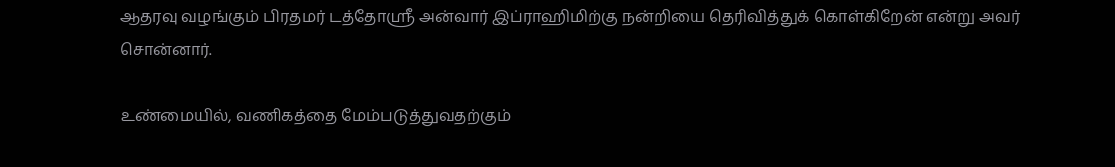ஆதரவு வழங்கும் பிரதமர் டத்தோஶ்ரீ அன்வார் இப்ராஹிமிற்கு நன்றியை தெரிவித்துக் கொள்கிறேன் என்று அவர் சொன்னார்.

உண்மையில், வணிகத்தை மேம்படுத்துவதற்கும்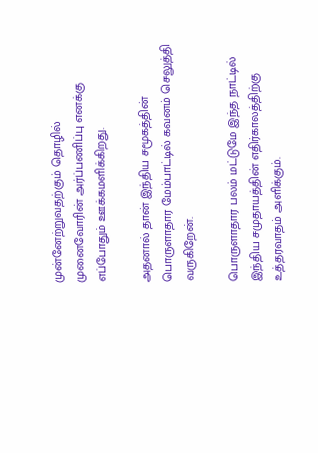முன்னேற்றுவதற்கும் தொழில் முனைவோரின் அர்ப்பணிப்பு எனக்கு எப்போதும் ஊக்கமளிக்கிறது.

அதனால் தான் இந்திய சமூகத்தின் பொருளாதார மேம்பாட்டில் கவனம் செலுத்தி வருகிறேன்.

பொருளாதார பலம் மட்டுமே இந்த நாட்டில் இந்திய சமுதாயத்தின் எதிர்காலத்திற்கு உத்தரவாதம் அளிக்கும்.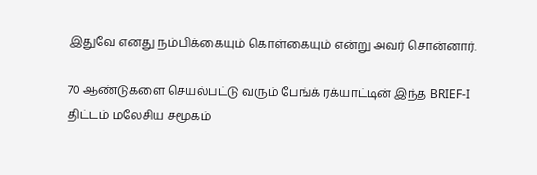இதுவே எனது நம்பிக்கையும் கொள்கையும் என்று அவர் சொன்னார்.

70 ஆண்டுகளை செயல்பட்டு வரும் பேங்க் ரக்யாட்டின் இந்த BRIEF-I திட்டம் மலேசிய சமூகம்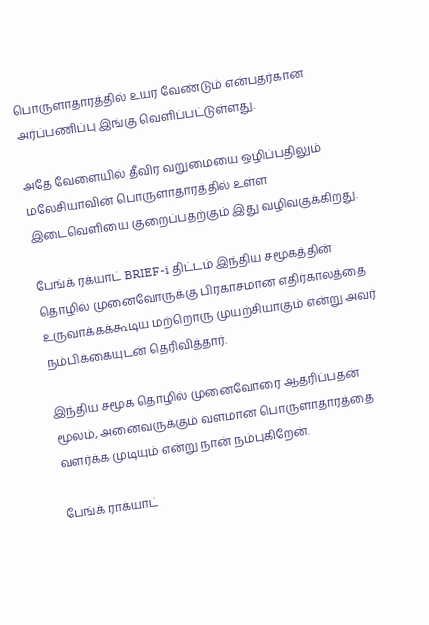பொருளாதாரத்தில் உயர வேண்டும் என்பதர்கான அர்ப்பணிப்பு இங்கு வெளிப்பட்டுள்ளது.

அதே வேளையில் தீவிர வறுமையை ஒழிப்பதிலும் மலேசியாவின் பொருளாதாரத்தில் உள்ள இடைவெளியை குறைப்பதற்கும் இது வழிவகுக்கிறது.

பேங்க் ரக்யாட் BRIEF-i திட்டம் இந்திய சமூகத்தின் தொழில் முனைவோருக்கு பிரகாசமான எதிர்காலத்தை உருவாக்கக்கூடிய மற்றொரு முயற்சியாகும் என்று அவர் நம்பிக்கையுடன் தெரிவித்தார்.

இந்திய சமூக தொழில் முனைவோரை ஆதரிப்பதன் மூலம், அனைவருக்கும் வளமான பொருளாதாரத்தை வளர்க்க முடியும் என்று நான் நம்புகிறேன்.

பேங்க் ராக்யாட்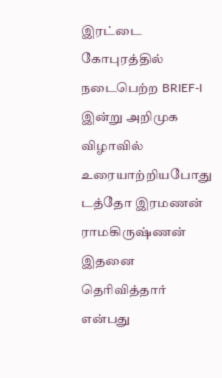இரட்டை கோபுரத்தில் நடைபெற்ற BRIEF-I இன்று அறிமுக விழாவில் உரையாற்றியபோது டத்தோ இரமணன் ராமகிருஷ்ணன் இதனை தெரிவித்தார் என்பது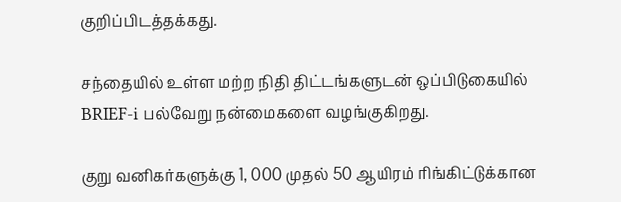குறிப்பிடத்தக்கது.

சந்தையில் உள்ள மற்ற நிதி திட்டங்களுடன் ஒப்பிடுகையில் BRIEF-i பல்வேறு நன்மைகளை வழங்குகிறது.

குறு வனிகர்களுக்கு 1, 000 முதல் 50 ஆயிரம் ரிங்கிட்டுக்கான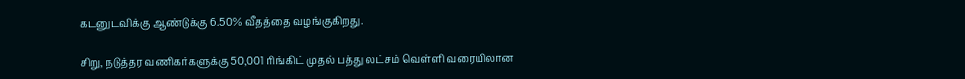கடனுடவிக்கு ஆண்டுக்கு 6.50% வீதத்தை வழங்குகிறது.

சிறு, நடுத்தர வணிகர்களுக்கு 50,001 ரிங்கிட் முதல் பத்து லட்சம் வெள்ளி வரையிலான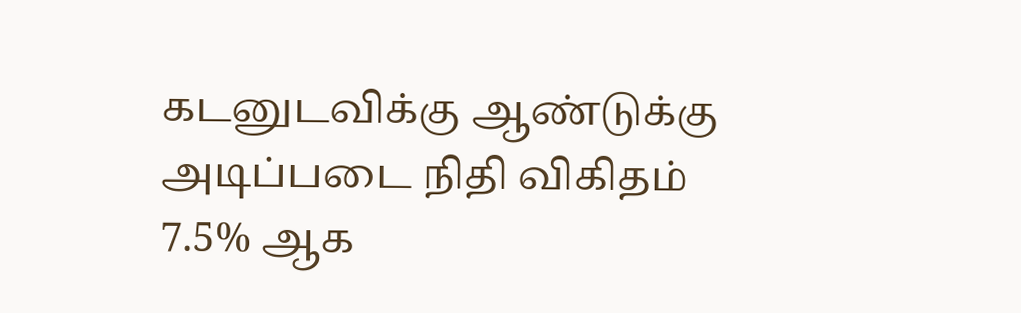கடனுடவிக்கு ஆண்டுக்கு அடிப்படை நிதி விகிதம் 7.5% ஆக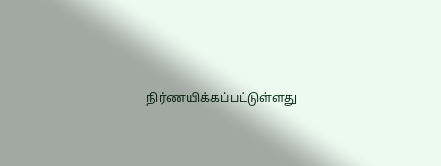நிர்ணயிக்கப்பட்டுள்ளது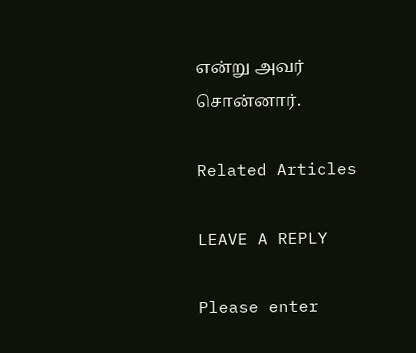என்று அவர் சொன்னார்.

Related Articles

LEAVE A REPLY

Please enter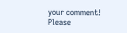your comment!
Please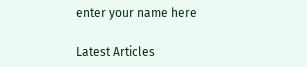enter your name here

Latest Articles